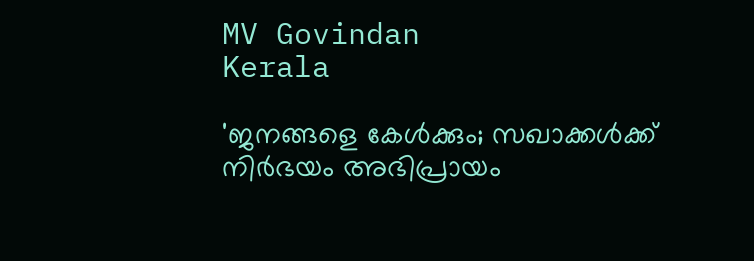MV Govindan
Kerala

'ജനങ്ങളെ കേള്‍ക്കും; സഖാക്കള്‍ക്ക് നിര്‍ഭയം അഭിപ്രായം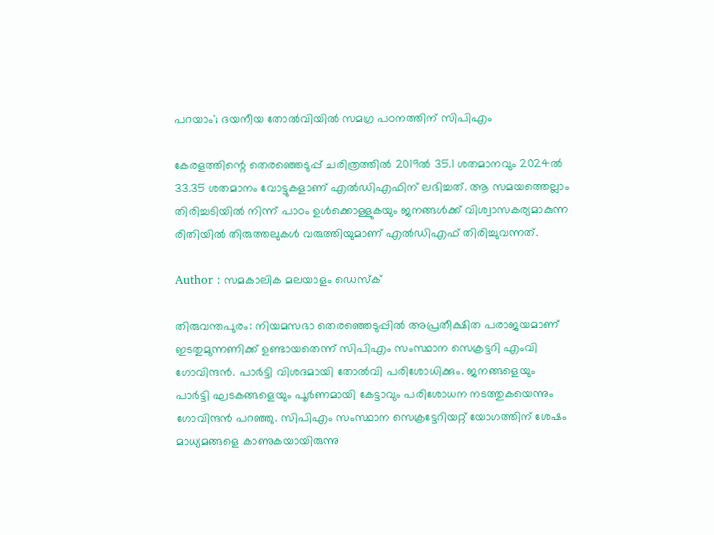പറയാം'; ദയനീയ തോല്‍വിയില്‍ സമഗ്ര പഠനത്തിന് സിപിഎം

കേരളത്തിന്റെ തെരഞ്ഞെടുപ്പ് ചരിത്രത്തില്‍ 2019ല്‍ 35.1 ശതമാനവും 2024ല്‍ 33.35 ശതമാനം വോട്ടുകളാണ് എല്‍ഡിഎഫിന് ലഭിച്ചത്. ആ സമയത്തെല്ലാം തിരിച്ചടിയില്‍ നിന്ന് പാഠം ഉള്‍ക്കൊള്ളുകയും ജനങ്ങള്‍ക്ക് വിശ്വാസകര്യമാകുന്ന രിതിയില്‍ തിരുത്തലുകള്‍ വരുത്തിയുമാണ് എല്‍ഡിഎഫ് തിരിച്ചുവന്നത്.

Author : സമകാലിക മലയാളം ഡെസ്ക്

തിരുവന്തപുരം: നിയമസഭാ തെരഞ്ഞെടുപ്പില്‍ അപ്രതീക്ഷിത പരാജയമാണ് ഇടതുമുന്നണിക്ക് ഉണ്ടായതെന്ന് സിപിഎം സംസ്ഥാന സെക്രട്ടറി എംവി ഗോവിന്ദന്‍. പാര്‍ട്ടി വിശദമായി തോല്‍വി പരിശോധിക്കും. ജനങ്ങളെയും പാര്‍ട്ടി ഘടകങ്ങളെയും പൂര്‍ണമായി കേട്ടാവും പരിശോധന നടത്തുകയെന്നും ഗോവിന്ദന്‍ പറഞ്ഞു. സിപിഎം സംസ്ഥാന സെക്രട്ടേറിയറ്റ് യോഗത്തിന് ശേഷം മാധ്യമങ്ങളെ കാണുകയായിരുന്നു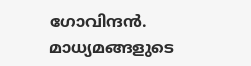ഗോവിന്ദന്‍. മാധ്യമങ്ങളുടെ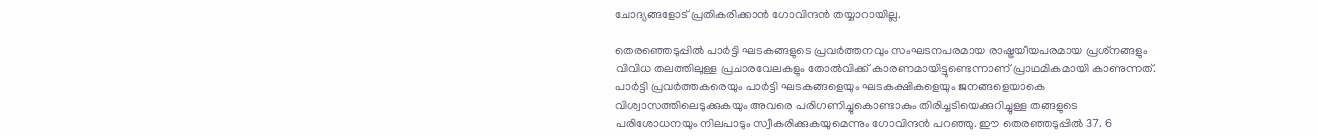ചോദ്യങ്ങളോട് പ്രതികരിക്കാന്‍ ഗോവിന്ദന്‍ തയ്യാറായില്ല.

തെരഞ്ഞെടുപ്പില്‍ പാര്‍ട്ടി ഘടകങ്ങളുടെ പ്രവര്‍ത്തനവും സംഘടനപരമായ രാഷ്ട്രയീയപരമായ പ്രശ്‌നങ്ങളും വിവിധ തലത്തിലുള്ള പ്രചാരവേലകളും തോല്‍വിക്ക് കാരണമായിട്ടുണ്ടെന്നാണ് പ്രാഥമികമായി കാണുന്നത്. പാര്‍ട്ടി പ്രവര്‍ത്തകരെയും പാര്‍ട്ടി ഘടകങ്ങളെയും ഘടകക്ഷികളെയും ജനങ്ങളെയാകെ വിശ്വാസത്തിലെടുക്കുകയും അവരെ പരിഗണിച്ചുകൊണ്ടാകും തിരിച്ചടിയെക്കുറിച്ചുള്ള തങ്ങളുടെ പരിശോധനയും നിലപാടും സ്വീകരിക്കുകയുമെന്നും ഗോവിന്ദന്‍ പറഞ്ഞു. ഈ തെരഞ്ഞടുപ്പില്‍ 37. 6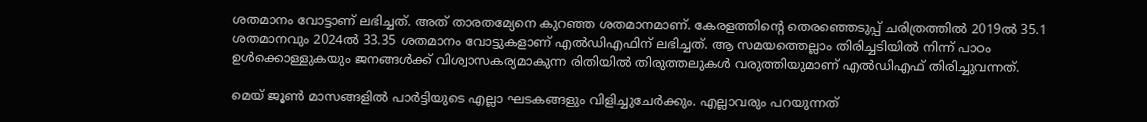ശതമാനം വോട്ടാണ് ലഭിച്ചത്. അത് താരതമ്യേനെ കുറഞ്ഞ ശതമാനമാണ്. കേരളത്തിന്റെ തെരഞ്ഞെടുപ്പ് ചരിത്രത്തില്‍ 2019ല്‍ 35.1 ശതമാനവും 2024ല്‍ 33.35 ശതമാനം വോട്ടുകളാണ് എല്‍ഡിഎഫിന് ലഭിച്ചത്. ആ സമയത്തെല്ലാം തിരിച്ചടിയില്‍ നിന്ന് പാഠം ഉള്‍ക്കൊള്ളുകയും ജനങ്ങള്‍ക്ക് വിശ്വാസകര്യമാകുന്ന രിതിയില്‍ തിരുത്തലുകള്‍ വരുത്തിയുമാണ് എല്‍ഡിഎഫ് തിരിച്ചുവന്നത്.

മെയ് ജൂണ്‍ മാസങ്ങളില്‍ പാര്‍ട്ടിയുടെ എല്ലാ ഘടകങ്ങളും വിളിച്ചുചേര്‍ക്കും. എല്ലാവരും പറയുന്നത്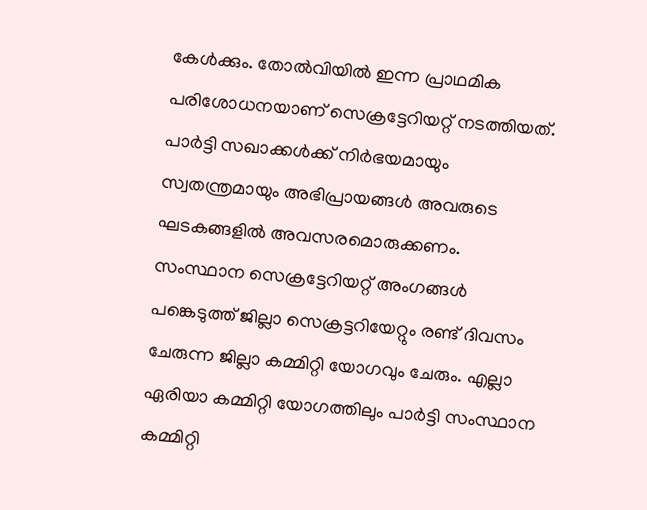കേള്‍ക്കും. തോല്‍വിയില്‍ ഇന്ന പ്രാഥമിക പരിശോധനയാണ് സെക്രട്ടേറിയറ്റ് നടത്തിയത്. പാര്‍ട്ടി സഖാക്കള്‍ക്ക് നിര്‍ഭയമായും സ്വതന്ത്രമായും അഭിപ്രായങ്ങള്‍ അവരുടെ ഘടകങ്ങളില്‍ അവസരമൊരുക്കണം. സംസ്ഥാന സെക്രട്ടേറിയറ്റ് അംഗങ്ങള്‍ പങ്കെടുത്ത് ജില്ലാ സെക്രട്ടറിയേറ്റും രണ്ട് ദിവസം ചേരുന്ന ജില്ലാ കമ്മിറ്റി യോഗവും ചേരും. എല്ലാ ഏരിയാ കമ്മിറ്റി യോഗത്തിലും പാര്‍ട്ടി സംസ്ഥാന കമ്മിറ്റി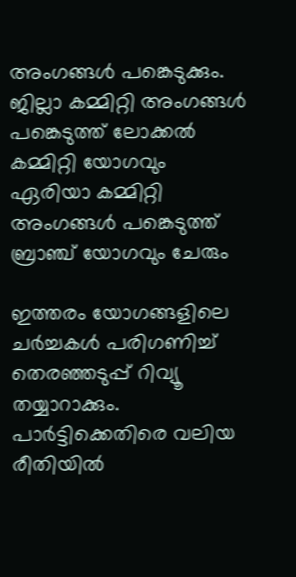അംഗങ്ങള്‍ പങ്കെടുക്കും. ജില്ലാ കമ്മിറ്റി അംഗങ്ങള്‍ പങ്കെടുത്ത് ലോക്കല്‍ കമ്മിറ്റി യോഗവും ഏരിയാ കമ്മിറ്റി അംഗങ്ങള്‍ പങ്കെടുത്ത് ബ്രാഞ്ച് യോഗവും ചേരും

ഇത്തരം യോഗങ്ങളിലെ ചര്‍ച്ചകള്‍ പരിഗണിച്ച് തെരഞ്ഞടുപ്പ് റിവ്യൂ തയ്യാറാക്കും. പാര്‍ട്ടിക്കെതിരെ വലിയ രീതിയില്‍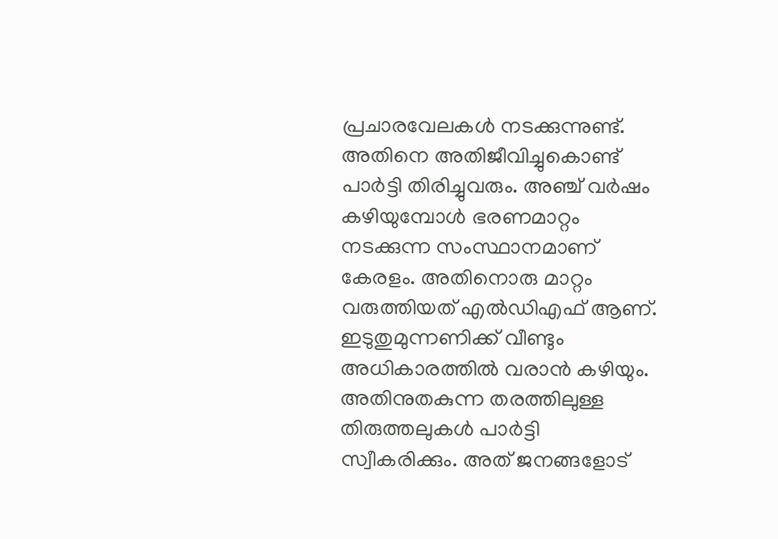പ്രചാരവേലകള്‍ നടക്കുന്നുണ്ട്. അതിനെ അതിജീവിച്ചുകൊണ്ട് പാര്‍ട്ടി തിരിച്ചുവരും. അഞ്ച് വര്‍ഷം കഴിയുമ്പോള്‍ ഭരണമാറ്റം നടക്കുന്ന സംസ്ഥാനമാണ് കേരളം. അതിനൊരു മാറ്റം വരുത്തിയത് എല്‍ഡിഎഫ് ആണ്. ഇടുതുമുന്നണിക്ക് വീണ്ടും അധികാരത്തില്‍ വരാന്‍ കഴിയും. അതിനുതകുന്ന തരത്തിലുള്ള തിരുത്തലുകള്‍ പാര്‍ട്ടി സ്വീകരിക്കും. അത് ജനങ്ങളോട്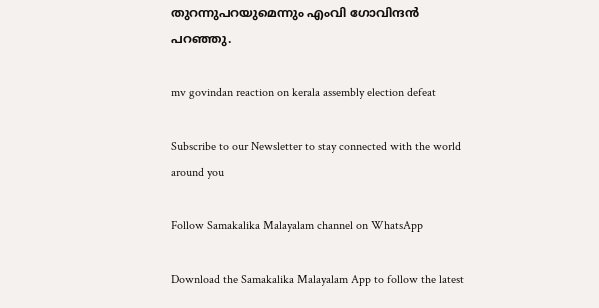തുറന്നുപറയുമെന്നും എംവി ഗോവിന്ദന്‍ പറഞ്ഞു.

mv govindan reaction on kerala assembly election defeat

Subscribe to our Newsletter to stay connected with the world around you

Follow Samakalika Malayalam channel on WhatsApp

Download the Samakalika Malayalam App to follow the latest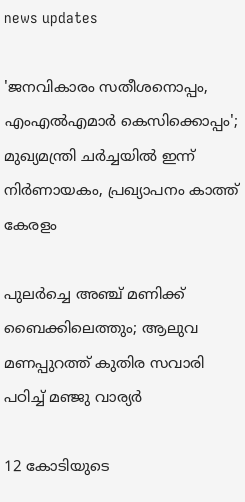news updates

'ജനവികാരം സതീശനൊപ്പം, എംഎല്‍എമാര്‍ കെസിക്കൊപ്പം'; മുഖ്യമന്ത്രി ചര്‍ച്ചയില്‍ ഇന്ന് നിർണായകം, പ്രഖ്യാപനം കാത്ത് കേരളം

പുലർച്ചെ അഞ്ച് മണിക്ക് ബൈക്കിലെത്തും; ആലുവ മണപ്പുറത്ത് കുതിര സവാരി പഠിച്ച് മഞ്ജു വാര്യർ

12 കോടിയുടെ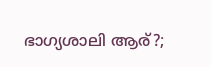ഭാഗ്യശാലി ആര്?;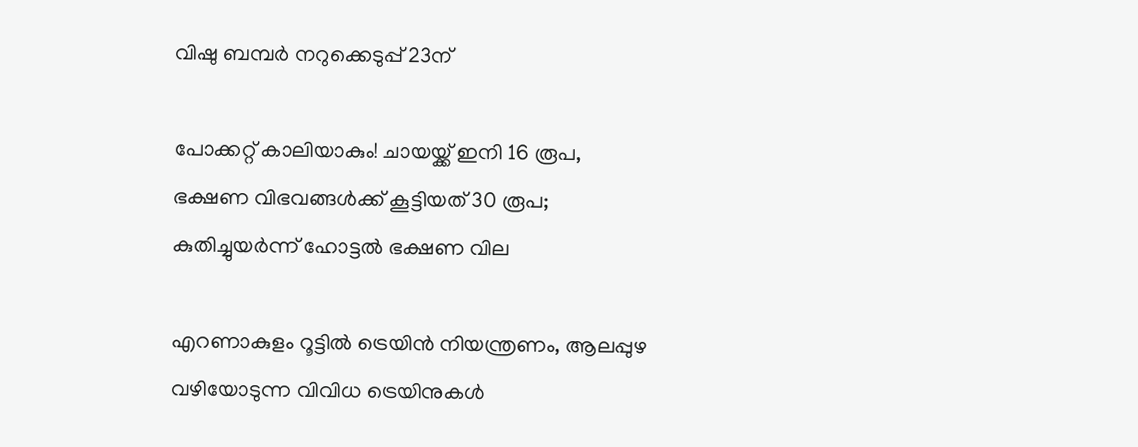വിഷു ബമ്പര്‍ നറുക്കെടുപ്പ് 23ന്

പോക്കറ്റ് കാലിയാകും! ചായയ്ക്ക് ഇനി 16 രൂപ, ഭക്ഷണ വിഭവങ്ങൾക്ക് കൂട്ടിയത് 30 രൂപ; കുതിച്ചുയർന്ന് ഹോട്ടൽ ഭക്ഷണ വില

എറണാകുളം റൂട്ടില്‍ ട്രെയിന്‍ നിയന്ത്രണം, ആലപ്പുഴ വഴിയോടുന്ന വിവിധ ട്രെയിനുകള്‍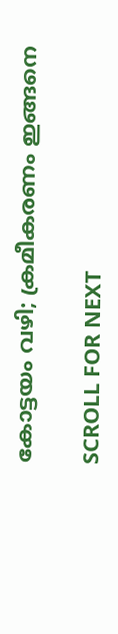കോട്ടയം വഴി; ക്രമീകരണം ഇങ്ങനെ

SCROLL FOR NEXT